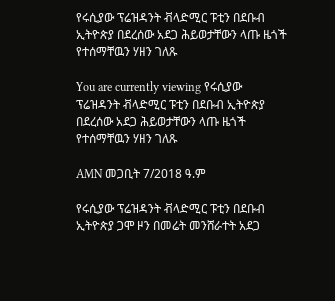የሩሲያው ፕሬዝዳንት ቭላድሚር ፑቲን በደቡብ ኢትዮጵያ በደረሰው አደጋ ሕይወታቸውን ላጡ ዜጎች የተሰማቸዉን ሃዘን ገለጹ

You are currently viewing የሩሲያው ፕሬዝዳንት ቭላድሚር ፑቲን በደቡብ ኢትዮጵያ በደረሰው አደጋ ሕይወታቸውን ላጡ ዜጎች የተሰማቸዉን ሃዘን ገለጹ

AMN መጋቢት 7/2018 ዓ.ም

የሩሲያው ፕሬዝዳንት ቭላድሚር ፑቲን በደቡብ ኢትዮጵያ ጋሞ ዞን በመሬት መንሸራተት አደጋ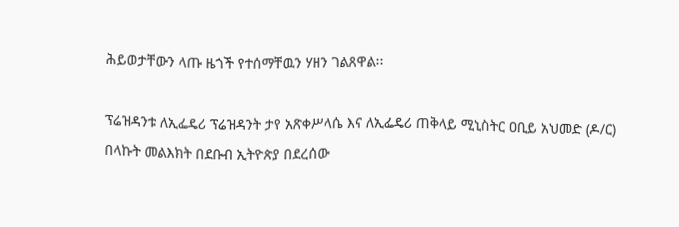ሕይወታቸውን ላጡ ዜጎች የተሰማቸዉን ሃዘን ገልጸዋል፡፡

ፕሬዝዳንቱ ለኢፌዴሪ ፕሬዝዳንት ታየ አጽቀሥላሴ እና ለኢፌዴሪ ጠቅላይ ሚኒስትር ዐቢይ አህመድ (ዶ/ር) በላኩት መልእክት በደቡብ ኢትዮጵያ በደረሰው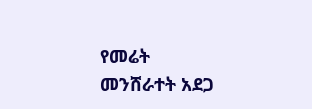የመሬት መንሸራተት አደጋ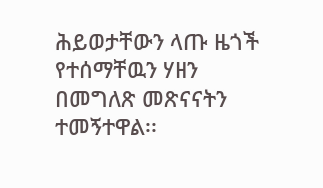ሕይወታቸውን ላጡ ዜጎች የተሰማቸዉን ሃዘን በመግለጽ መጽናናትን ተመኝተዋል፡፡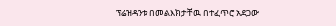ፕሬዝዳንቱ በመልእክታቸዉ በተፈጥሮ አደጋው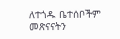ለተጎዱ ቤተሰቦችም መጽናናትን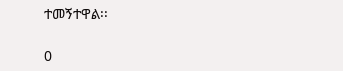ተመኝተዋል፡፡

0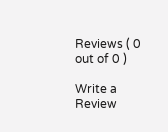Reviews ( 0 out of 0 )

Write a Review